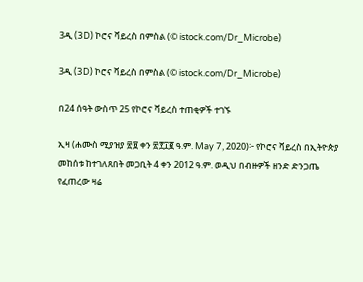3ዲ (3D) ኮሮና ቫይረስ በምስል (© istock.com/Dr_Microbe)

3ዲ (3D) ኮሮና ቫይረስ በምስል (© istock.com/Dr_Microbe)

በ24 ሰዓት ውስጥ 25 የኮሮና ቫይረስ ተጠቂዎች ተገኙ

ኢዛ (ሐሙስ ሚያዝያ ፳፱ ቀን ፳፻፲፪ ዓ.ም. May 7, 2020)፦ የኮሮና ቫይረስ በኢትዮጵያ መከሰቱ ከተገለጸበት መጋቢት 4 ቀን 2012 ዓ.ም. ወዲህ በብዙዎች ዘንድ ድንጋጤ የፈጠረው ዛሬ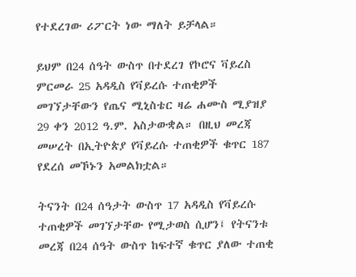የተደረገው ሪፖርት ነው ማለት ይቻላል።

ይህም በ24 ሰዓት ውስጥ በተደረገ የኮሮና ቫይረስ ምርመራ 25 አዳዲስ የቫይረሱ ተጠቂዎች መገኘታቸውን የጤና ሚኒስቴር ዛሬ ሐሙስ ሚያዝያ 29 ቀን 2012 ዓ.ም. አስታውቋል። በዚህ መረጃ መሠረት በኢትዮጵያ የቫይረሱ ተጠቂዎች ቁጥር 187 የደረሰ መኾኑን አመልክቷል።

ትናንት በ24 ሰዓታት ውስጥ 17 አዳዲስ የቫይረሱ ተጠቂዎች መገኘታቸው የሚታወስ ሲሆን፤ የትናንቱ መረጃ በ24 ሰዓት ውስጥ ከፍተኛ ቁጥር ያለው ተጠቂ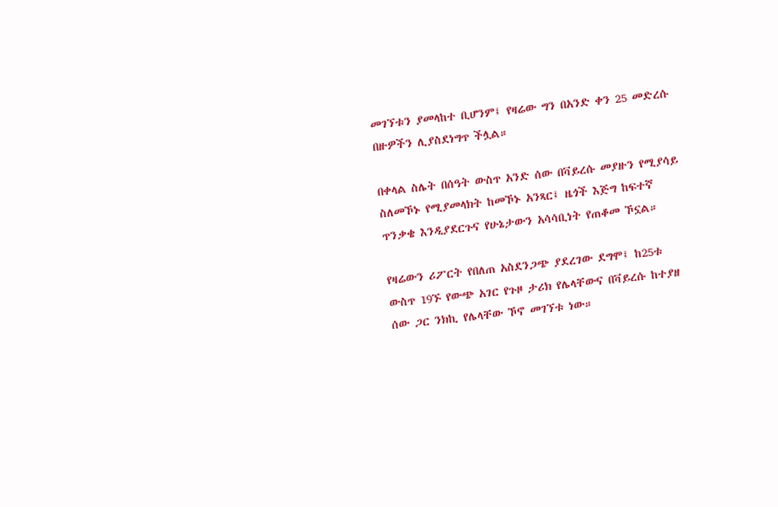መገኘቱን ያመላከተ ቢሆንም፤ የዛሬው ግን በአንድ ቀን 25 መድረሱ በዙዎችን ሊያስደነግጥ ችሏል።

በቀላል ስሌት በሰዓት ውስጥ አንድ ሰው በቫይረሱ መያዙን የሚያሳይ ስለመኾኑ የሚያመላክት ከመኾኑ አንጻር፤ ዜጎች እጅግ ከፍተኛ ጥንቃቄ እንዲያደርጉና የሁኔታውን አሳሳቢነት የጠቆመ ኾኗል።

የዛሬውን ሪፖርት የበለጠ አስደንጋጭ ያደረገው ደግሞ፤ ከ25ቱ ውስጥ 19ኙ የውጭ አገር የጉዞ ታሪክ የሌላቸውና በቫይረሱ ከተያዘ ሰው ጋር ንክኪ የሌላቸው ኾኖ መገኘቱ ነው።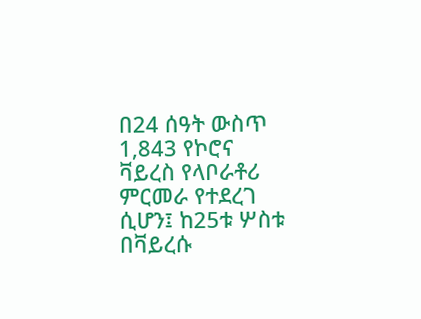በ24 ሰዓት ውስጥ 1,843 የኮሮና ቫይረስ የላቦራቶሪ ምርመራ የተደረገ ሲሆን፤ ከ25ቱ ሦስቱ በቫይረሱ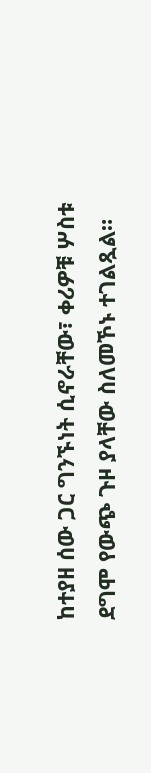ከተያዘ ሰው ጋር ግንኙነት ሲኖራቸው፣ ቀሪዎቹ ሦስቱ ደግሞ የውጭ ጉዞ ያላቸው ስለመኾኑ ተገልጿል።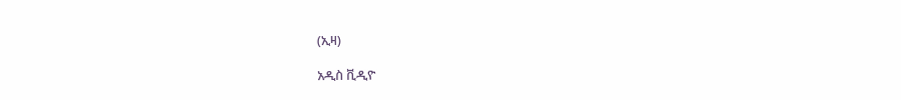(ኢዛ)

አዲስ ቪዲዮ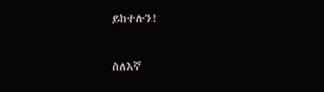ይከተሉን!

ስለእኛ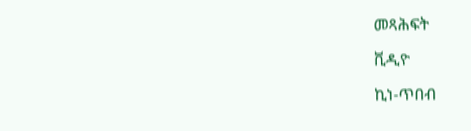መጻሕፍት

ቪዲዮ

ኪነ-ጥበብ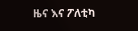ዜና እና ፖለቲካ